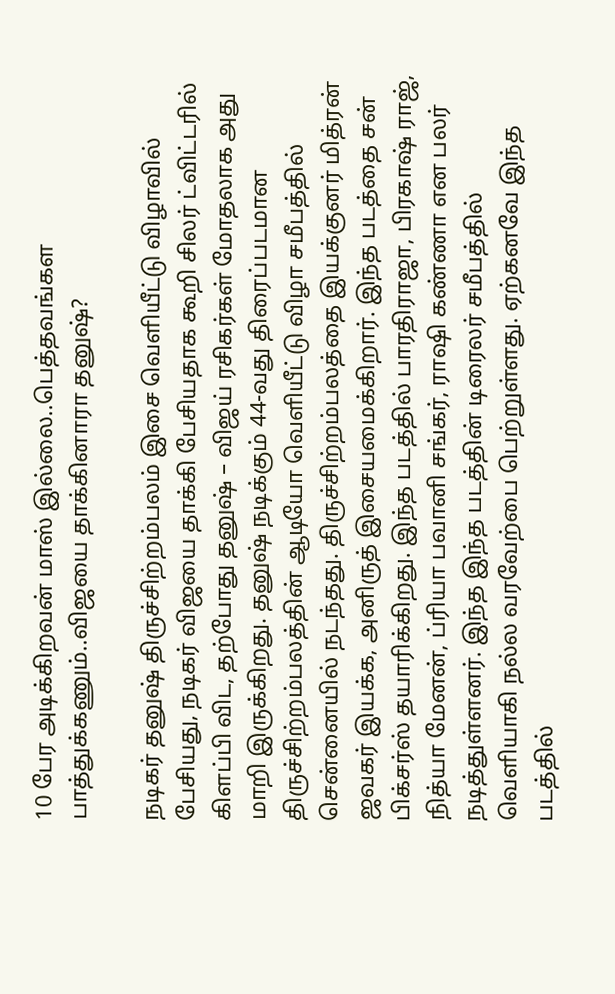10 பேர அடிக்கிறவன் மாஸ் இல்லை..பெத்தவங்கள பாத்துக்கணும்..விஜயை தாக்கினாரா தனுஷ்?

நடிகர் தனுஷ் திருச்சிற்றம்பலம் இசை வெளியீட்டு விழாவில் பேசியது, நடிகர் விஜயை தாக்கி பேசியதாக கூறி சிலர் ட்விட்டரில் கிளப்பி விட, தற்போது தனுஷ் – விஜய் ரசிகர்கள் மோதலாக அது மாறி இருக்கிறது. தனுஷ் நடிக்கும் 44-வது திரைப்படமான திருச்சிற்றம்பலத்தின் ஆடியோ வெளியீட்டு விழா சமீபத்தில் சென்னையில் நடந்தது. திருச்சிற்றம்பலத்தை இயக்குனர் மித்ரன் ஜவகர் இயக்க, அனிருத் இசையமைக்கிறார். இந்த படத்தை சன் பிக்சர்ஸ் தயாரிக்கிறது. இந்த படத்தில் பாரதிராஜா, பிரகாஷ் ராஜ், நித்யா மேனன், ப்ரியா பவானி சங்கர், ராஷி கண்ணா என பலர் நடித்துள்ளனர். இந்த இந்த படத்தின் டிரைலர் சமீபத்தில் வெளியாகி நல்ல வரவேற்பை பெற்றுள்ளது. ஏற்கனவே இந்த படத்தில்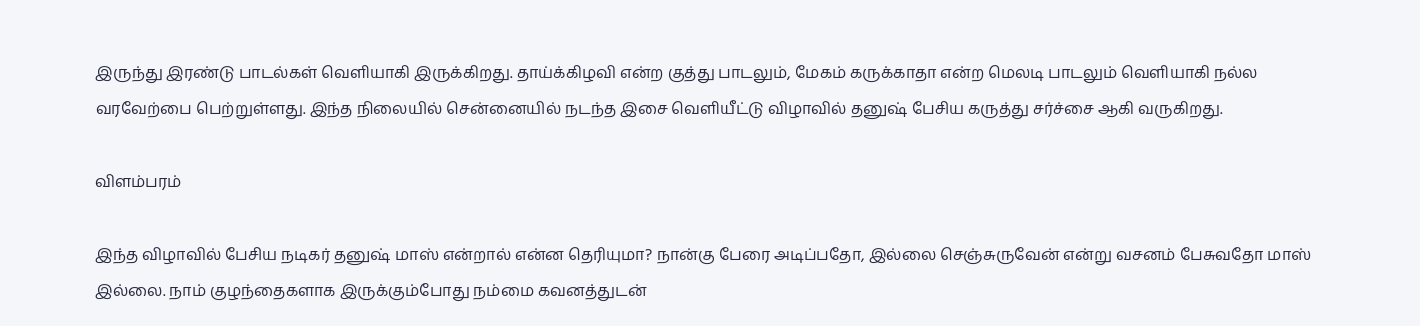இருந்து இரண்டு பாடல்கள் வெளியாகி இருக்கிறது. தாய்க்கிழவி என்ற குத்து பாடலும், மேகம் கருக்காதா என்ற மெலடி பாடலும் வெளியாகி நல்ல வரவேற்பை பெற்றுள்ளது. இந்த நிலையில் சென்னையில் நடந்த இசை வெளியீட்டு விழாவில் தனுஷ் பேசிய கருத்து சர்ச்சை ஆகி வருகிறது.

விளம்பரம்

இந்த விழாவில் பேசிய நடிகர் தனுஷ் மாஸ் என்றால் என்ன தெரியுமா? நான்கு பேரை அடிப்பதோ, இல்லை செஞ்சுருவேன் என்று வசனம் பேசுவதோ மாஸ் இல்லை. நாம் குழந்தைகளாக இருக்கும்போது நம்மை கவனத்துடன்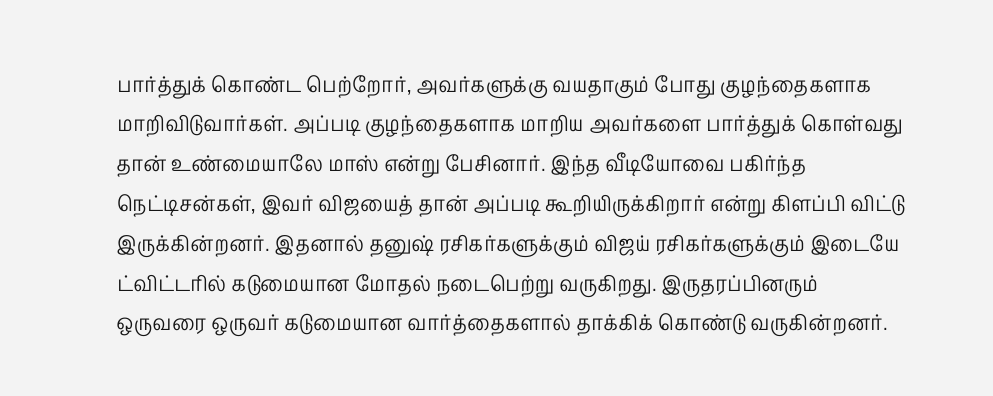பார்த்துக் கொண்ட பெற்றோர், அவர்களுக்கு வயதாகும் போது குழந்தைகளாக மாறிவிடுவார்கள். அப்படி குழந்தைகளாக மாறிய அவர்களை பார்த்துக் கொள்வது தான் உண்மையாலே மாஸ் என்று பேசினார். இந்த வீடியோவை பகிர்ந்த நெட்டிசன்கள், இவர் விஜயைத் தான் அப்படி கூறியிருக்கிறார் என்று கிளப்பி விட்டு இருக்கின்றனர். இதனால் தனுஷ் ரசிகர்களுக்கும் விஜய் ரசிகர்களுக்கும் இடையே ட்விட்டரில் கடுமையான மோதல் நடைபெற்று வருகிறது. இருதரப்பினரும் ஒருவரை ஒருவர் கடுமையான வார்த்தைகளால் தாக்கிக் கொண்டு வருகின்றனர்.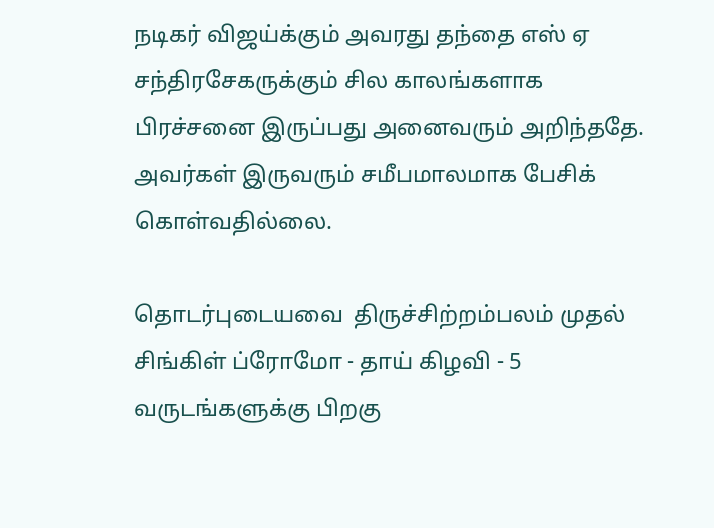நடிகர் விஜய்க்கும் அவரது தந்தை எஸ் ஏ சந்திரசேகருக்கும் சில காலங்களாக பிரச்சனை இருப்பது அனைவரும் அறிந்ததே. அவர்கள் இருவரும் சமீபமாலமாக பேசிக் கொள்வதில்லை.

தொடர்புடையவை  திருச்சிற்றம்பலம் முதல் சிங்கிள் ப்ரோமோ - தாய் கிழவி - 5 வருடங்களுக்கு பிறகு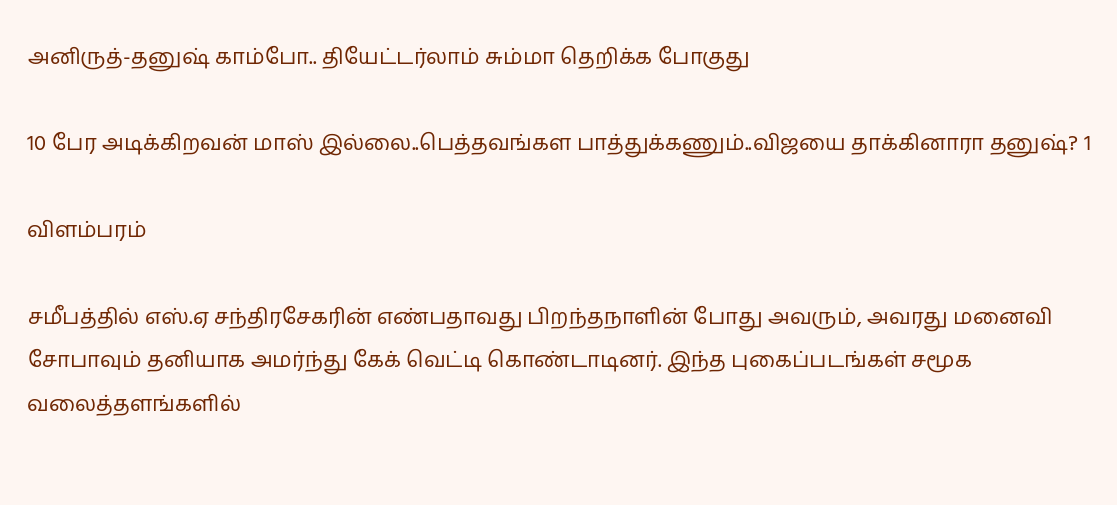அனிருத்-தனுஷ் காம்போ.. தியேட்டர்லாம் சும்மா தெறிக்க போகுது

10 பேர அடிக்கிறவன் மாஸ் இல்லை..பெத்தவங்கள பாத்துக்கணும்..விஜயை தாக்கினாரா தனுஷ்? 1

விளம்பரம்

சமீபத்தில் எஸ்.ஏ சந்திரசேகரின் எண்பதாவது பிறந்தநாளின் போது அவரும், அவரது மனைவி சோபாவும் தனியாக அமர்ந்து கேக் வெட்டி கொண்டாடினர். இந்த புகைப்படங்கள் சமூக வலைத்தளங்களில்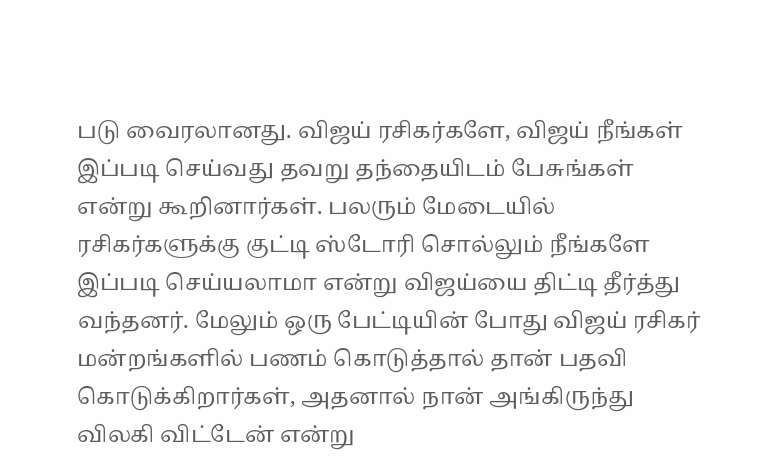படு வைரலானது. விஜய் ரசிகர்களே, விஜய் நீங்கள் இப்படி செய்வது தவறு தந்தையிடம் பேசுங்கள் என்று கூறினார்கள். பலரும் மேடையில் ரசிகர்களுக்கு குட்டி ஸ்டோரி சொல்லும் நீங்களே இப்படி செய்யலாமா என்று விஜய்யை திட்டி தீர்த்து வந்தனர். மேலும் ஒரு பேட்டியின் போது விஜய் ரசிகர் மன்றங்களில் பணம் கொடுத்தால் தான் பதவி கொடுக்கிறார்கள், அதனால் நான் அங்கிருந்து விலகி விட்டேன் என்று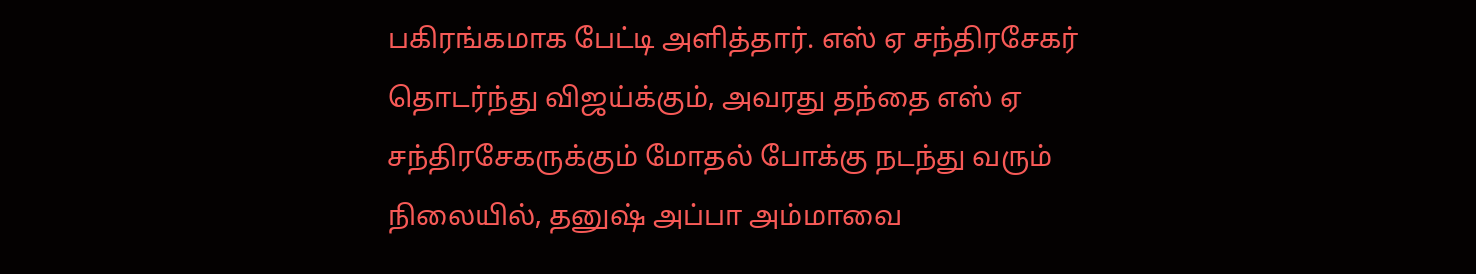பகிரங்கமாக பேட்டி அளித்தார். எஸ் ஏ சந்திரசேகர் தொடர்ந்து விஜய்க்கும், அவரது தந்தை எஸ் ஏ சந்திரசேகருக்கும் மோதல் போக்கு நடந்து வரும் நிலையில், தனுஷ் அப்பா அம்மாவை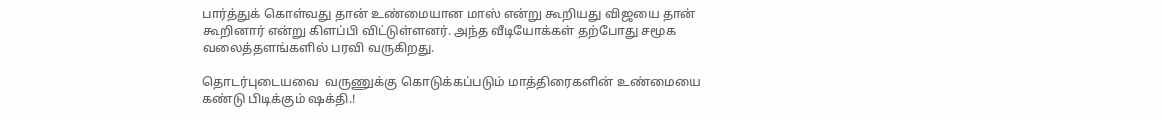பார்த்துக் கொள்வது தான் உண்மையான மாஸ் என்று கூறியது விஜயை தான் கூறினார் என்று கிளப்பி விட்டுள்ளனர். அந்த வீடியோக்கள் தற்போது சமூக வலைத்தளங்களில் பரவி வருகிறது.

தொடர்புடையவை  வருணுக்கு கொடுக்கப்படும் மாத்திரைகளின் உண்மையை கண்டு பிடிக்கும் ஷக்தி.!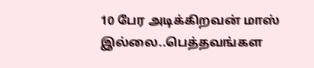10 பேர அடிக்கிறவன் மாஸ் இல்லை..பெத்தவங்கள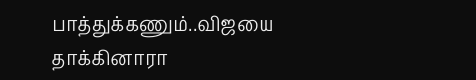பாத்துக்கணும்..விஜயை தாக்கினாரா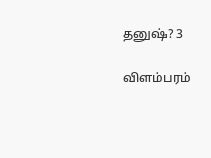தனுஷ்? 3

விளம்பரம்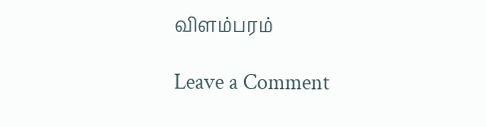விளம்பரம்

Leave a Comment